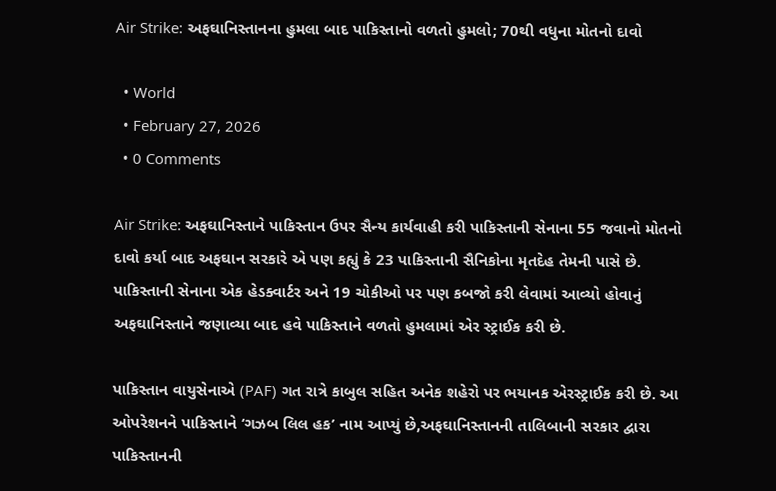Air Strike: અફઘાનિસ્તાનના હુમલા બાદ પાકિસ્તાનો વળતો હુમલો; 70થી વધુના મોતનો દાવો

  • World
  • February 27, 2026
  • 0 Comments

Air Strike: અફઘાનિસ્તાને પાકિસ્તાન ઉપર સૈન્ય કાર્યવાહી કરી પાકિસ્તાની સેનાના 55 જવાનો મોતનો દાવો કર્યા બાદ અફઘાન સરકારે એ પણ કહ્યું કે 23 પાકિસ્તાની સૈનિકોના મૃતદેહ તેમની પાસે છે. પાકિસ્તાની સેનાના એક હેડક્વાર્ટર અને 19 ચોકીઓ પર પણ કબજો કરી લેવામાં આવ્યો હોવાનું અફઘાનિસ્તાને જણાવ્યા બાદ હવે પાકિસ્તાને વળતો હુમલામાં એર સ્ટ્રાઈક કરી છે.

પાકિસ્તાન વાયુસેનાએ (PAF) ગત રાત્રે કાબુલ સહિત અનેક શહેરો પર ભયાનક એરસ્ટ્રાઈક કરી છે. આ ઓપરેશનને પાકિસ્તાને ‘ગઝબ લિલ હક’ નામ આપ્યું છે,અફઘાનિસ્તાનની તાલિબાની સરકાર દ્વારા પાકિસ્તાનની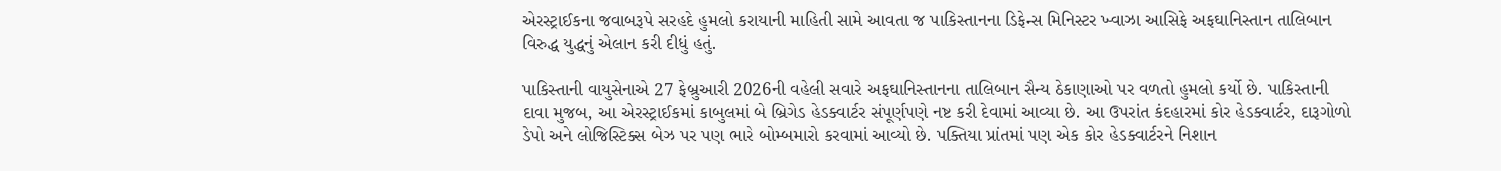એરસ્ટ્રાઈકના જવાબરૂપે સરહદે હુમલો કરાયાની માહિતી સામે આવતા જ પાકિસ્તાનના ડિફેન્સ મિનિસ્ટર ખ્વાઝા આસિફે અફઘાનિસ્તાન તાલિબાન વિરુદ્ધ યુદ્ધનું એલાન કરી દીધું હતું.

પાકિસ્તાની વાયુસેનાએ 27 ફેબ્રુઆરી 2026ની વહેલી સવારે અફઘાનિસ્તાનના તાલિબાન સૈન્ય ઠેકાણાઓ પર વળતો હુમલો કર્યો છે. પાકિસ્તાની દાવા મુજબ, આ એરસ્ટ્રાઈકમાં કાબુલમાં બે બ્રિગેડ હેડક્વાર્ટર સંપૂર્ણપણે નષ્ટ કરી દેવામાં આવ્યા છે. આ ઉપરાંત કંદહારમાં કોર હેડક્વાર્ટર, દારૂગોળો ડેપો અને લોજિસ્ટિક્સ બેઝ પર પણ ભારે બોમ્બમારો કરવામાં આવ્યો છે. પક્તિયા પ્રાંતમાં પણ એક કોર હેડક્વાર્ટરને નિશાન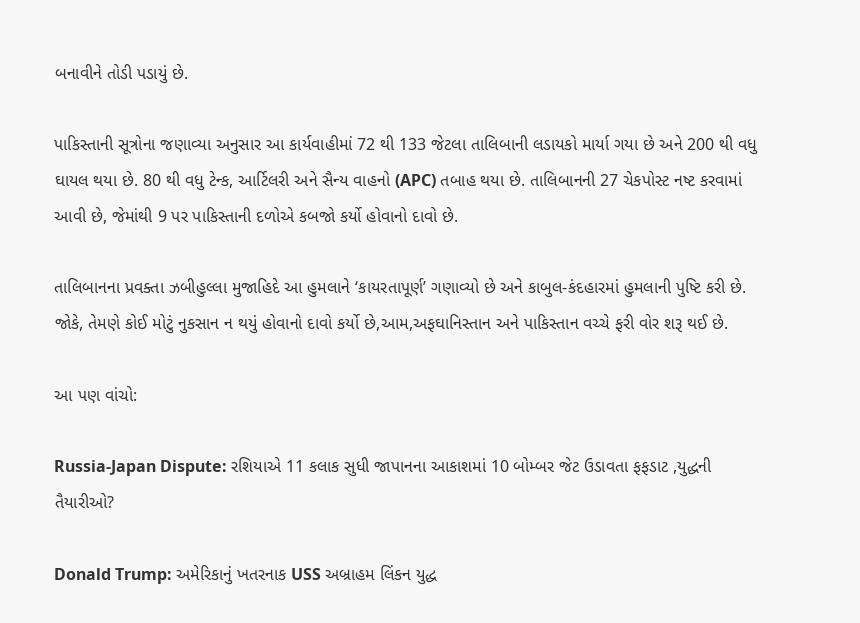બનાવીને તોડી પડાયું છે.

પાકિસ્તાની સૂત્રોના જણાવ્યા અનુસાર આ કાર્યવાહીમાં 72 થી 133 જેટલા તાલિબાની લડાયકો માર્યા ગયા છે અને 200 થી વધુ ઘાયલ થયા છે. 80 થી વધુ ટેન્ક, આર્ટિલરી અને સૈન્ય વાહનો (APC) તબાહ થયા છે. તાલિબાનની 27 ચેકપોસ્ટ નષ્ટ કરવામાં આવી છે, જેમાંથી 9 પર પાકિસ્તાની દળોએ કબજો કર્યો હોવાનો દાવો છે.

તાલિબાનના પ્રવક્તા ઝબીહુલ્લા મુજાહિદે આ હુમલાને ‘કાયરતાપૂર્ણ’ ગણાવ્યો છે અને કાબુલ-કંદહારમાં હુમલાની પુષ્ટિ કરી છે. જોકે, તેમણે કોઈ મોટું નુકસાન ન થયું હોવાનો દાવો કર્યો છે,આમ,અફઘાનિસ્તાન અને પાકિસ્તાન વચ્ચે ફરી વોર શરૂ થઈ છે.

આ પણ વાંચો:

Russia-Japan Dispute: રશિયાએ 11 કલાક સુધી જાપાનના આકાશમાં 10 બોમ્બર જેટ ઉડાવતા ફફડાટ ,યુદ્ધની તૈયારીઓ?

Donald Trump: અમેરિકાનું ખતરનાક USS અબ્રાહમ લિંકન યુદ્ધ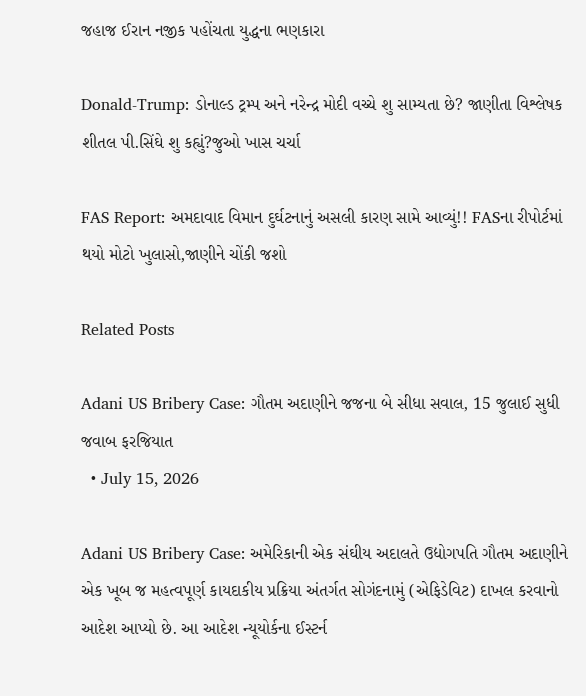જહાજ ઈરાન નજીક પહોંચતા યુદ્ધના ભણકારા

Donald-Trump: ડોનાલ્ડ ટ્રમ્પ અને નરેન્દ્ર મોદી વચ્ચે શુ સામ્યતા છે? જાણીતા વિશ્લેષક શીતલ પી.સિંઘે શુ કહ્યું?જુઓ ખાસ ચર્ચા

FAS Report: અમદાવાદ વિમાન દુર્ઘટનાનું અસલી કારણ સામે આવ્યું!! FASના રીપોર્ટમાં થયો મોટો ખુલાસો,જાણીને ચોંકી જશો

Related Posts

Adani US Bribery Case: ગૌતમ અદાણીને જજના બે સીધા સવાલ, 15 જુલાઈ સુધી જવાબ ફરજિયાત
  • July 15, 2026

Adani US Bribery Case: અમેરિકાની એક સંઘીય અદાલતે ઉદ્યોગપતિ ગૌતમ અદાણીને એક ખૂબ જ મહત્વપૂર્ણ કાયદાકીય પ્રક્રિયા અંતર્ગત સોગંદનામું (એફિડેવિટ) દાખલ કરવાનો આદેશ આપ્યો છે. આ આદેશ ન્યૂયોર્કના ઈસ્ટર્ન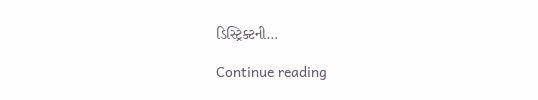ડિસ્ટ્રિક્ટની…

Continue reading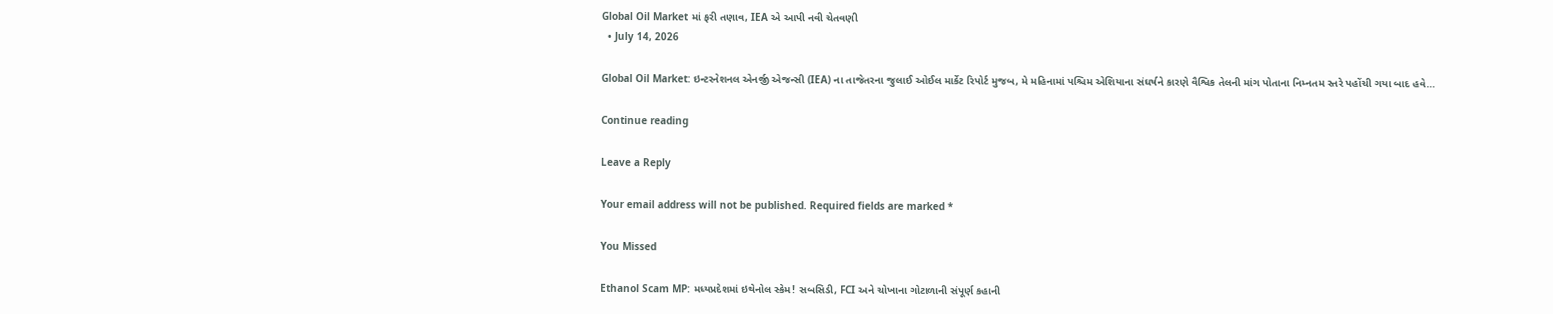Global Oil Market માં ફરી તણાવ, IEA એ આપી નવી ચેતવણી
  • July 14, 2026

Global Oil Market: ઇન્ટરનેશનલ એનર્જી એજન્સી (IEA) ના તાજેતરના જુલાઈ ઓઈલ માર્કેટ રિપોર્ટ મુજબ, મે મહિનામાં પશ્ચિમ એશિયાના સંઘર્ષને કારણે વૈશ્વિક તેલની માંગ પોતાના નિમ્નતમ સ્તરે પહોંચી ગયા બાદ હવે…

Continue reading

Leave a Reply

Your email address will not be published. Required fields are marked *

You Missed

Ethanol Scam MP: મધ્યપ્રદેશમાં ઇથેનોલ સ્કેમ! સબસિડી, FCI અને ચોખાના ગોટાળાની સંપૂર્ણ કહાની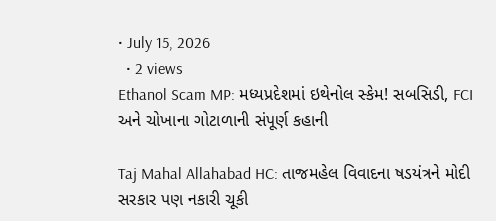• July 15, 2026
  • 2 views
Ethanol Scam MP: મધ્યપ્રદેશમાં ઇથેનોલ સ્કેમ! સબસિડી, FCI અને ચોખાના ગોટાળાની સંપૂર્ણ કહાની

Taj Mahal Allahabad HC: તાજમહેલ વિવાદના ષડયંત્રને મોદી સરકાર પણ નકારી ચૂકી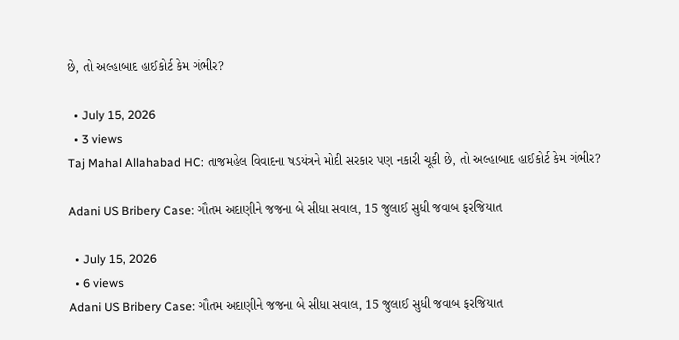છે, તો અલ્હાબાદ હાઈકોર્ટ કેમ ગંભીર?

  • July 15, 2026
  • 3 views
Taj Mahal Allahabad HC: તાજમહેલ વિવાદના ષડયંત્રને મોદી સરકાર પણ નકારી ચૂકી છે, તો અલ્હાબાદ હાઈકોર્ટ કેમ ગંભીર?

Adani US Bribery Case: ગૌતમ અદાણીને જજના બે સીધા સવાલ, 15 જુલાઈ સુધી જવાબ ફરજિયાત

  • July 15, 2026
  • 6 views
Adani US Bribery Case: ગૌતમ અદાણીને જજના બે સીધા સવાલ, 15 જુલાઈ સુધી જવાબ ફરજિયાત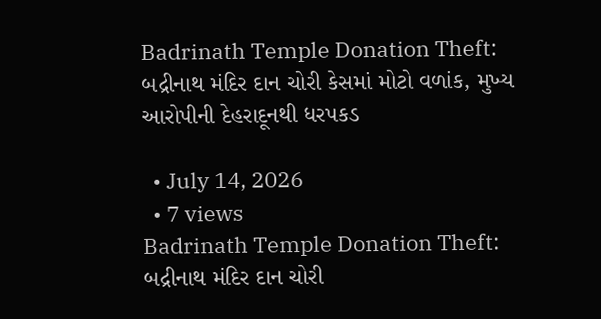Badrinath Temple Donation Theft: બદ્રીનાથ મંદિર દાન ચોરી કેસમાં મોટો વળાંક, મુખ્ય આરોપીની દેહરાદૂનથી ધરપકડ

  • July 14, 2026
  • 7 views
Badrinath Temple Donation Theft: બદ્રીનાથ મંદિર દાન ચોરી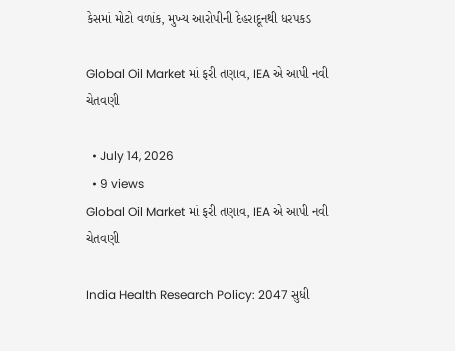કેસમાં મોટો વળાંક, મુખ્ય આરોપીની દેહરાદૂનથી ધરપકડ

Global Oil Market માં ફરી તણાવ, IEA એ આપી નવી ચેતવણી

  • July 14, 2026
  • 9 views
Global Oil Market માં ફરી તણાવ, IEA એ આપી નવી ચેતવણી

India Health Research Policy: 2047 સુધી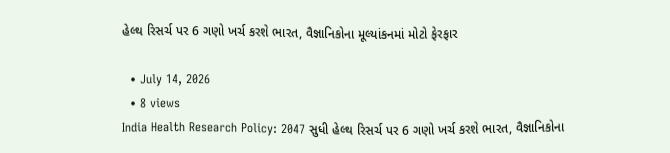હેલ્થ રિસર્ચ પર 6 ગણો ખર્ચ કરશે ભારત, વૈજ્ઞાનિકોના મૂલ્યાંકનમાં મોટો ફેરફાર

  • July 14, 2026
  • 8 views
India Health Research Policy: 2047 સુધી હેલ્થ રિસર્ચ પર 6 ગણો ખર્ચ કરશે ભારત, વૈજ્ઞાનિકોના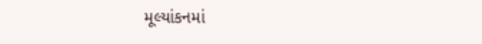મૂલ્યાંકનમાં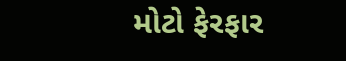મોટો ફેરફાર